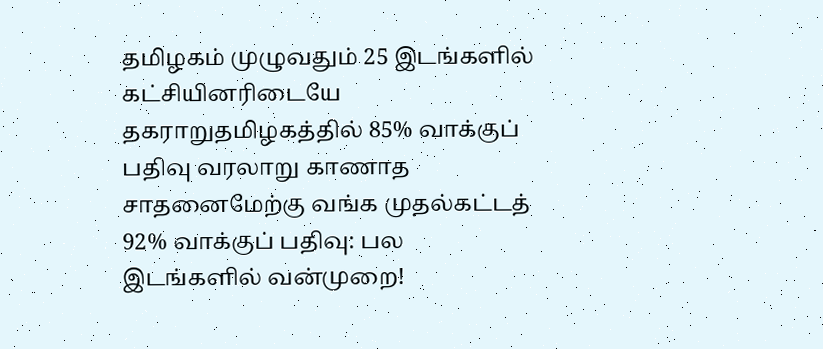தமிழகம் முழுவதும் 25 இடங்களில் கட்சியினரிடையே தகராறுதமிழகத்தில் 85% வாக்குப் பதிவு வரலாறு காணாத சாதனைமேற்கு வங்க முதல்கட்டத் 92% வாக்குப் பதிவு: பல இடங்களில் வன்முறை!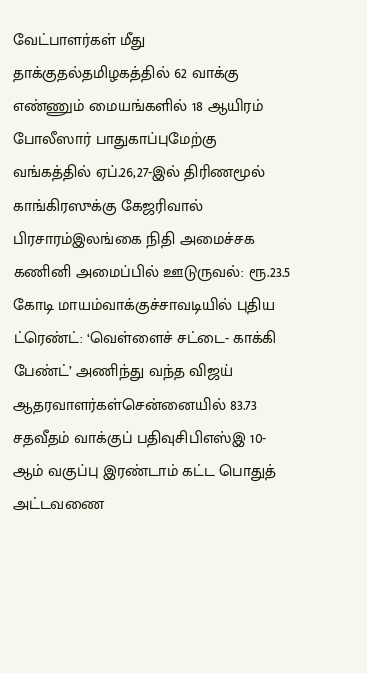வேட்பாளர்கள் மீது தாக்குதல்தமிழகத்தில் 62 வாக்கு எண்ணும் மையங்களில் 18 ஆயிரம் போலீஸார் பாதுகாப்புமேற்கு வங்கத்தில் ஏப்.26,27-இல் திரிணமூல் காங்கிரஸுக்கு கேஜரிவால் பிரசாரம்இலங்கை நிதி அமைச்சக கணினி அமைப்பில் ஊடுருவல்: ரூ.23.5 கோடி மாயம்வாக்குச்சாவடியில் புதிய ட்ரெண்ட்: ‘வெள்ளைச் சட்டை- காக்கி பேண்ட்’ அணிந்து வந்த விஜய் ஆதரவாளர்கள்சென்னையில் 83.73 சதவீதம் வாக்குப் பதிவுசிபிஎஸ்இ 10-ஆம் வகுப்பு இரண்டாம் கட்ட பொதுத் அட்டவணை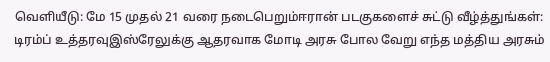வெளியீடு: மே 15 முதல் 21 வரை நடைபெறும்ஈரான் படகுகளைச் சுட்டு வீழ்த்துங்கள்: டிரம்ப் உத்தரவுஇஸ்ரேலுக்கு ஆதரவாக மோடி அரசு போல வேறு எந்த மத்திய அரசும்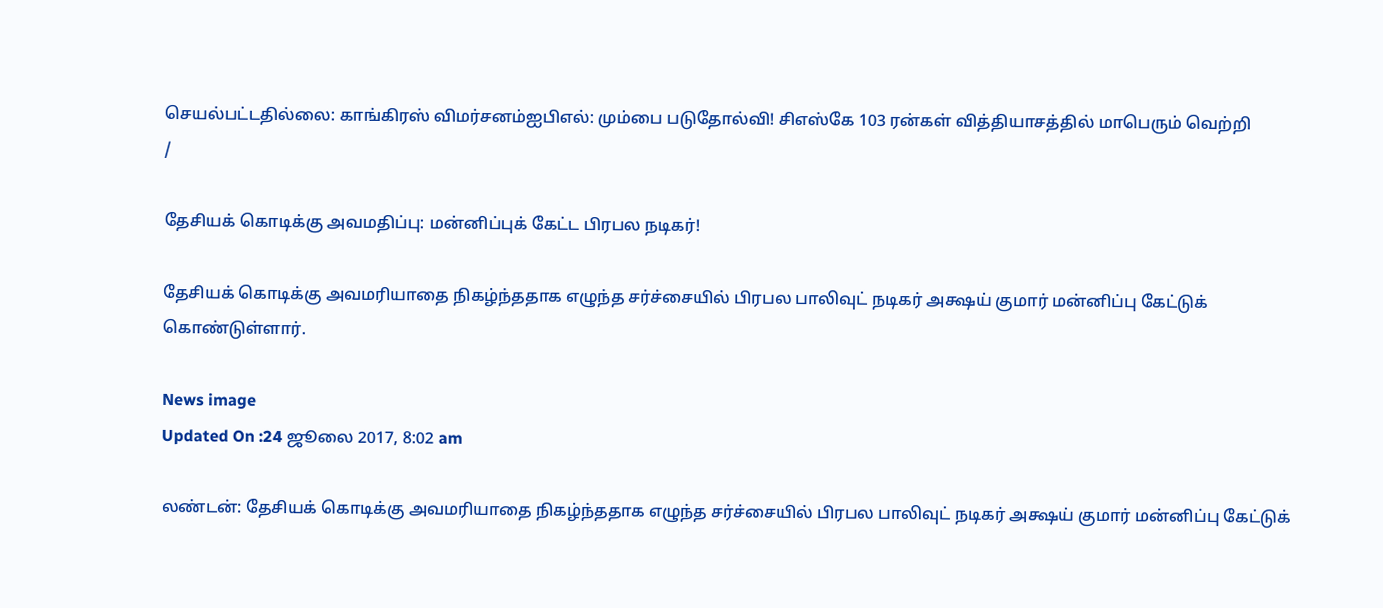செயல்பட்டதில்லை: காங்கிரஸ் விமர்சனம்ஐபிஎல்: மும்பை படுதோல்வி! சிஎஸ்கே 103 ரன்கள் வித்தியாசத்தில் மாபெரும் வெற்றி
/

தேசியக் கொடிக்கு அவமதிப்பு: மன்னிப்புக் கேட்ட பிரபல நடிகர்!

தேசியக் கொடிக்கு அவமரியாதை நிகழ்ந்ததாக எழுந்த சர்ச்சையில் பிரபல பாலிவுட் நடிகர் அக்ஷய் குமார் மன்னிப்பு கேட்டுக் கொண்டுள்ளார்.

News image
Updated On :24 ஜூலை 2017, 8:02 am

லண்டன்: தேசியக் கொடிக்கு அவமரியாதை நிகழ்ந்ததாக எழுந்த சர்ச்சையில் பிரபல பாலிவுட் நடிகர் அக்ஷய் குமார் மன்னிப்பு கேட்டுக்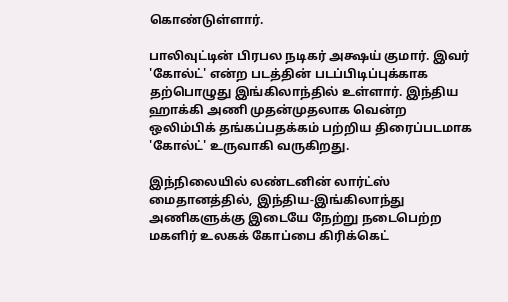கொண்டுள்ளார்.

பாலிவுட்டின் பிரபல நடிகர் அக்ஷய் குமார். இவர் 'கோல்ட்' என்ற படத்தின் படப்பிடிப்புக்காக தற்பொழுது இங்கிலாந்தில் உள்ளார். இந்திய ஹாக்கி அணி முதன்முதலாக வென்ற ஒலிம்பிக் தங்கப்பதக்கம் பற்றிய திரைப்படமாக 'கோல்ட்' உருவாகி வருகிறது.

இந்நிலையில் லண்டனின் லார்ட்ஸ் மைதானத்தில், இந்திய-இங்கிலாந்து அணிகளுக்கு இடையே நேற்று நடைபெற்ற மகளிர் உலகக் கோப்பை கிரிக்கெட்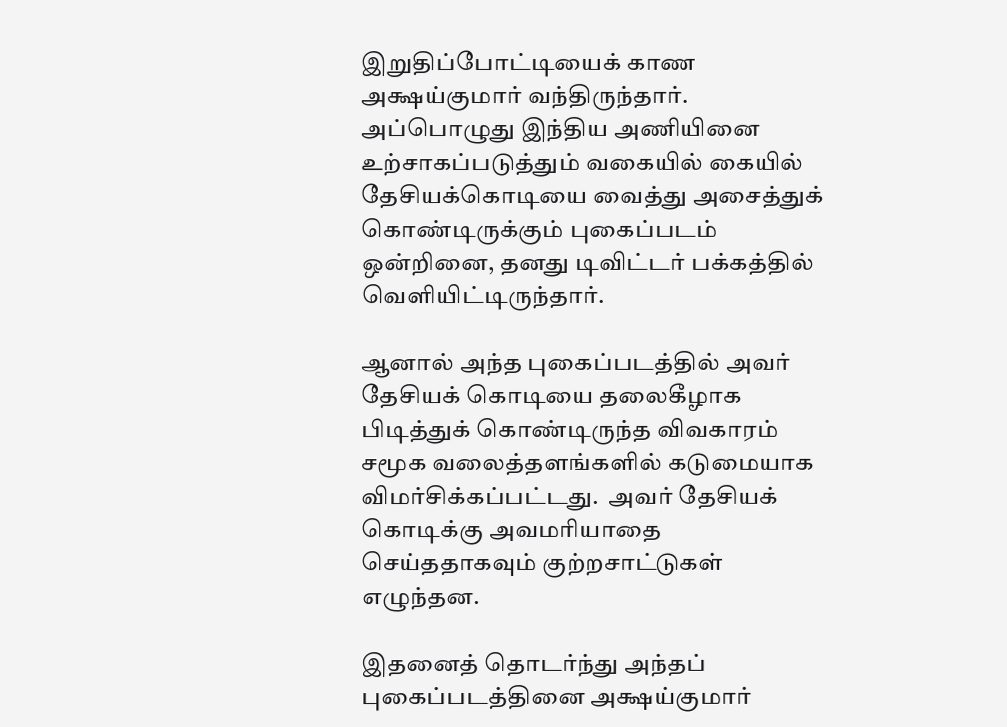இறுதிப்போட்டியைக் காண அக்ஷய்குமார் வந்திருந்தார். அப்பொழுது இந்திய அணியினை உற்சாகப்படுத்தும் வகையில் கையில் தேசியக்கொடியை வைத்து அசைத்துக் கொண்டிருக்கும் புகைப்படம் ஒன்றினை, தனது டிவிட்டர் பக்கத்தில் வெளியிட்டிருந்தார்.

ஆனால் அந்த புகைப்படத்தில் அவர் தேசியக் கொடியை தலைகீழாக  பிடித்துக் கொண்டிருந்த விவகாரம் சமூக வலைத்தளங்களில் கடுமையாக விமர்சிக்கப்பட்டது.  அவர் தேசியக் கொடிக்கு அவமரியாதை செய்ததாகவும் குற்றசாட்டுகள் எழுந்தன.

இதனைத் தொடர்ந்து அந்தப் புகைப்படத்தினை அக்ஷய்குமார்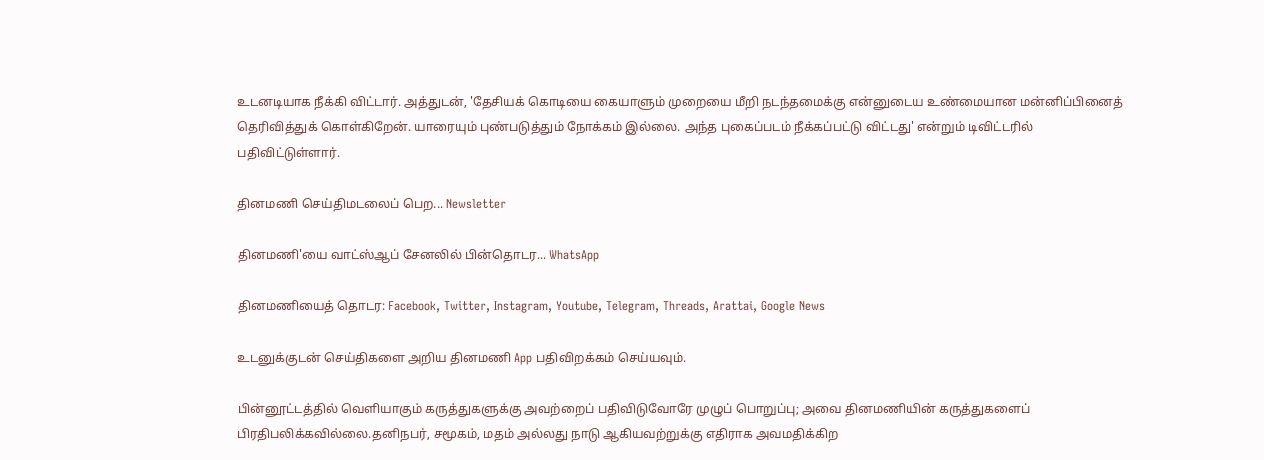உடனடியாக நீக்கி விட்டார். அத்துடன், 'தேசியக் கொடியை கையாளும் முறையை மீறி நடந்தமைக்கு என்னுடைய உண்மையான மன்னிப்பினைத்  தெரிவித்துக் கொள்கிறேன். யாரையும் புண்படுத்தும் நோக்கம் இல்லை. அந்த புகைப்படம் நீக்கப்பட்டு விட்டது' என்றும் டிவிட்டரில் பதிவிட்டுள்ளார்.

தினமணி செய்திமடலைப் பெற... Newsletter

தினமணி'யை வாட்ஸ்ஆப் சேனலில் பின்தொடர... WhatsApp

தினமணியைத் தொடர: Facebook, Twitter, Instagram, Youtube, Telegram, Threads, Arattai, Google News

உடனுக்குடன் செய்திகளை அறிய தினமணி App பதிவிறக்கம் செய்யவும்.

பின்னூட்டத்தில் வெளியாகும் கருத்துகளுக்கு அவற்றைப் பதிவிடுவோரே முழுப் பொறுப்பு; அவை தினமணியின் கருத்துகளைப் பிரதிபலிக்கவில்லை.தனிநபர், சமூகம், மதம் அல்லது நாடு ஆகியவற்றுக்கு எதிராக அவமதிக்கிற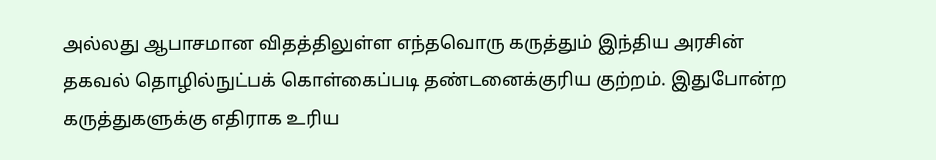அல்லது ஆபாசமான விதத்திலுள்ள எந்தவொரு கருத்தும் இந்திய அரசின் தகவல் தொழில்நுட்பக் கொள்கைப்படி தண்டனைக்குரிய குற்றம். இதுபோன்ற கருத்துகளுக்கு எதிராக உரிய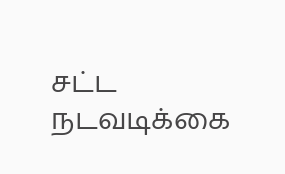சட்ட நடவடிக்கை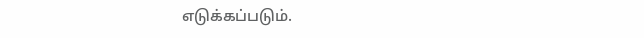எடுக்கப்படும்.